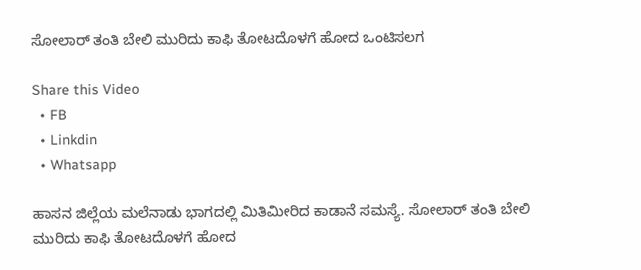ಸೋಲಾರ್ ತಂತಿ ಬೇಲಿ ಮುರಿದು ಕಾಫಿ ತೋಟದೊಳಗೆ ಹೋದ ಒಂಟಿಸಲಗ

Share this Video
  • FB
  • Linkdin
  • Whatsapp

ಹಾಸನ ಜಿಲ್ಲೆಯ ಮಲೆನಾಡು ಭಾಗದಲ್ಲಿ ‌ಮಿತಿಮೀರಿದ ಕಾಡಾನೆ ಸಮಸ್ಯೆ. ಸೋಲಾರ್ ತಂತಿ ಬೇಲಿ ಮುರಿದು ಕಾಫಿ ತೋಟದೊಳಗೆ ಹೋದ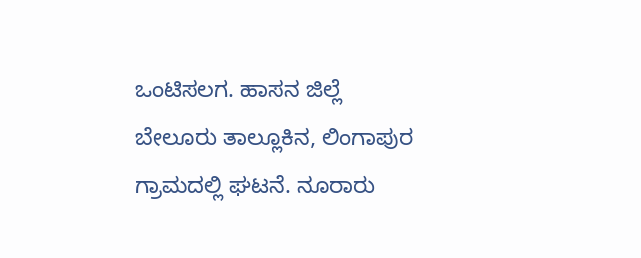ಒಂಟಿಸಲಗ. ಹಾಸನ ಜಿಲ್ಲೆ ಬೇಲೂರು ತಾಲ್ಲೂಕಿನ, ಲಿಂಗಾಪುರ ಗ್ರಾಮದಲ್ಲಿ ಘಟನೆ. ನೂರಾರು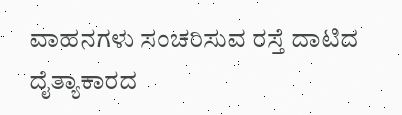ವಾಹನಗಳು ಸಂಚರಿಸುವ ರಸ್ತೆ ದಾಟಿದ ದೈತ್ಯಾಕಾರದ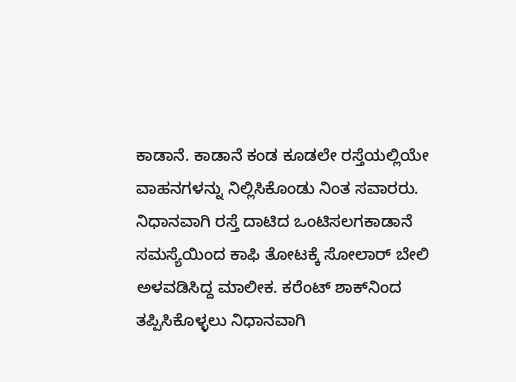ಕಾಡಾನೆ. ಕಾಡಾನೆ ಕಂಡ ಕೂಡಲೇ ರಸ್ತೆಯಲ್ಲಿಯೇ ವಾಹನಗಳನ್ನು ನಿಲ್ಲಿಸಿಕೊಂಡು ನಿಂತ ಸವಾರರು. ನಿಧಾನವಾಗಿ ರಸ್ತೆ ದಾಟಿದ ಒಂಟಿಸಲಗಕಾಡಾನೆ ಸಮಸ್ಯೆಯಿಂದ ಕಾಫಿ ತೋಟಕ್ಕೆ ಸೋಲಾರ್ ಬೇಲಿ ಅಳವಡಿಸಿದ್ದ ಮಾಲೀಕ. ಕರೆಂಟ್ ಶಾಕ್‌ನಿಂದ ತಪ್ಪಿಸಿಕೊಳ್ಳಲು ನಿಧಾನವಾಗಿ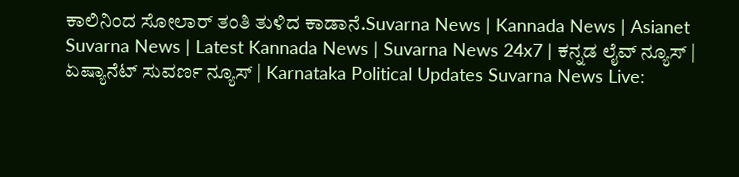ಕಾಲಿನಿಂದ ಸೋಲಾರ್ ತಂತಿ ತುಳಿದ ಕಾಡಾನೆ.Suvarna News | Kannada News | Asianet Suvarna News | Latest Kannada News | Suvarna News 24x7 | ಕನ್ನಡ ಲೈವ್ ನ್ಯೂಸ್ | ಏಷ್ಯಾನೆಟ್ ಸುವರ್ಣ ನ್ಯೂಸ್ | Karnataka Political Updates Suvarna News Live: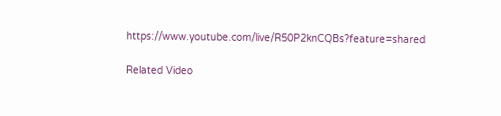https://www.youtube.com/live/R50P2knCQBs?feature=shared

Related Video